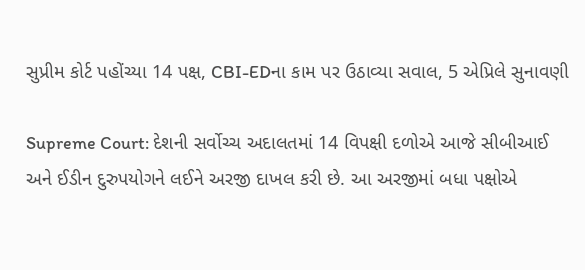સુપ્રીમ કોર્ટ પહોંચ્યા 14 પક્ષ, CBI-EDના કામ પર ઉઠાવ્યા સવાલ, 5 એપ્રિલે સુનાવણી

Supreme Court: દેશની સર્વોચ્ચ અદાલતમાં 14 વિપક્ષી દળોએ આજે સીબીઆઈ અને ઈડીન દુરુપયોગને લઈને અરજી દાખલ કરી છે. આ અરજીમાં બધા પક્ષોએ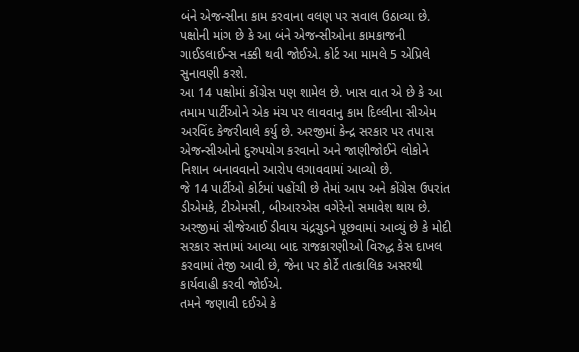બંને એજન્સીના કામ કરવાના વલણ પર સવાલ ઉઠાવ્યા છે. પક્ષોની માંગ છે કે આ બંને એજન્સીઓના કામકાજની ગાઈડલાઈન્સ નક્કી થવી જોઈએ. કોર્ટ આ મામલે 5 એપ્રિલે સુનાવણી કરશે.
આ 14 પક્ષોમાં કોંગ્રેસ પણ શામેલ છે. ખાસ વાત એ છે કે આ તમામ પાર્ટીઓને એક મંચ પર લાવવાનુ કામ દિલ્લીના સીએમ અરવિંદ કેજરીવાલે કર્યુ છે. અરજીમાં કેન્દ્ર સરકાર પર તપાસ એજન્સીઓનો દુરુપયોગ કરવાનો અને જાણીજોઈને લોકોને નિશાન બનાવવાનો આરોપ લગાવવામાં આવ્યો છે.
જે 14 પાર્ટીઓ કોર્ટમાં પહોંચી છે તેમાં આપ અને કોંગ્રેસ ઉપરાંત ડીએમકે, ટીએમસી, બીઆરએસ વગેરેનો સમાવેશ થાય છે. અરજીમાં સીજેઆઈ ડીવાય ચંદ્રચુડને પૂછવામાં આવ્યું છે કે મોદી સરકાર સત્તામાં આવ્યા બાદ રાજકારણીઓ વિરુદ્ધ કેસ દાખલ કરવામાં તેજી આવી છે, જેના પર કોર્ટે તાત્કાલિક અસરથી કાર્યવાહી કરવી જોઈએ.
તમને જણાવી દઈએ કે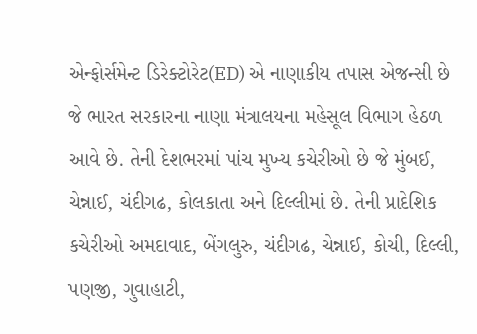એન્ફોર્સમેન્ટ ડિરેક્ટોરેટ(ED) એ નાણાકીય તપાસ એજન્સી છે જે ભારત સરકારના નાણા મંત્રાલયના મહેસૂલ વિભાગ હેઠળ આવે છે. તેની દેશભરમાં પાંચ મુખ્ય કચેરીઓ છે જે મુંબઈ, ચેન્નાઈ, ચંદીગઢ, કોલકાતા અને દિલ્લીમાં છે. તેની પ્રાદેશિક કચેરીઓ અમદાવાદ, બેંગલુરુ, ચંદીગઢ, ચેન્નાઈ, કોચી, દિલ્લી, પણજી, ગુવાહાટી,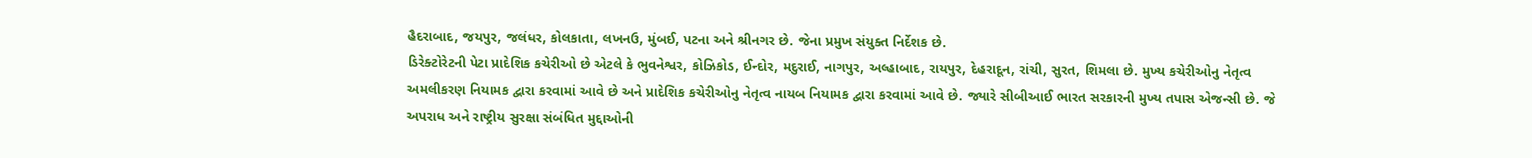હૈદરાબાદ, જયપુર, જલંધર, કોલકાતા, લખનઉ, મુંબઈ, પટના અને શ્રીનગર છે. જેના પ્રમુખ સંયુક્ત નિર્દેશક છે.
ડિરેક્ટોરેટની પેટા પ્રાદેશિક કચેરીઓ છે એટલે કે ભુવનેશ્વર, કોઝિકોડ, ઈન્દોર, મદુરાઈ, નાગપુર, અલ્હાબાદ, રાયપુર, દેહરાદૂન, રાંચી, સુરત, શિમલા છે. મુખ્ય કચેરીઓનુ નેતૃત્વ અમલીકરણ નિયામક દ્વારા કરવામાં આવે છે અને પ્રાદેશિક કચેરીઓનુ નેતૃત્વ નાયબ નિયામક દ્વારા કરવામાં આવે છે. જ્યારે સીબીઆઈ ભારત સરકારની મુખ્ય તપાસ એજન્સી છે. જે અપરાધ અને રાષ્ટ્રીય સુરક્ષા સંબંધિત મુદ્દાઓની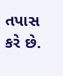તપાસ કરે છે.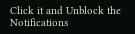Click it and Unblock the Notifications